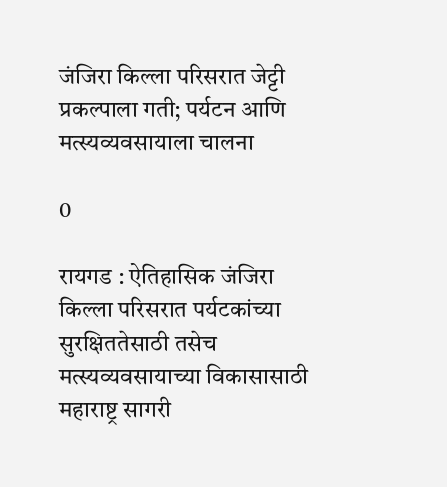जंजिरा किल्ला परिसरात जेट्टी प्रकल्पाला गती; पर्यटन आणि मत्स्यव्यवसायाला चालना

0

रायगड : ऐतिहासिक जंजिरा किल्ला परिसरात पर्यटकांच्या सुरक्षिततेसाठी तसेच मत्स्यव्यवसायाच्या विकासासाठी महाराष्ट्र सागरी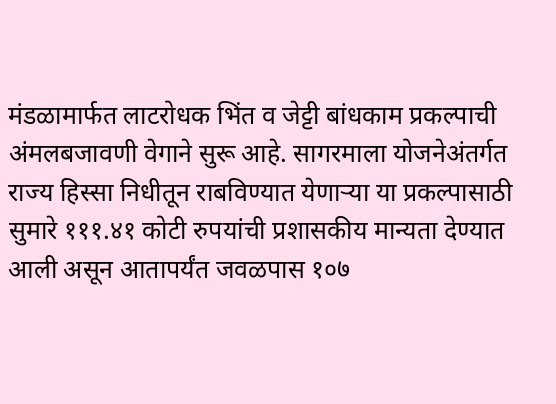मंडळामार्फत लाटरोधक भिंत व जेट्टी बांधकाम प्रकल्पाची अंमलबजावणी वेगाने सुरू आहे. सागरमाला योजनेअंतर्गत राज्य हिस्सा निधीतून राबविण्यात येणाऱ्या या प्रकल्पासाठी सुमारे १११.४१ कोटी रुपयांची प्रशासकीय मान्यता देण्यात आली असून आतापर्यंत जवळपास १०७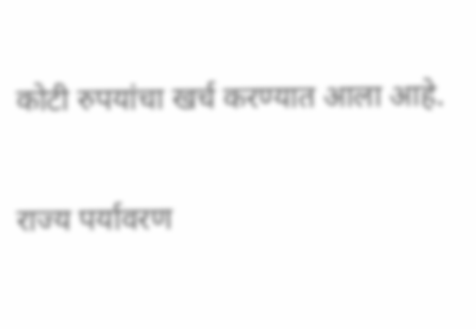कोटी रुपयांचा खर्च करण्यात आला आहे.

राज्य पर्यावरण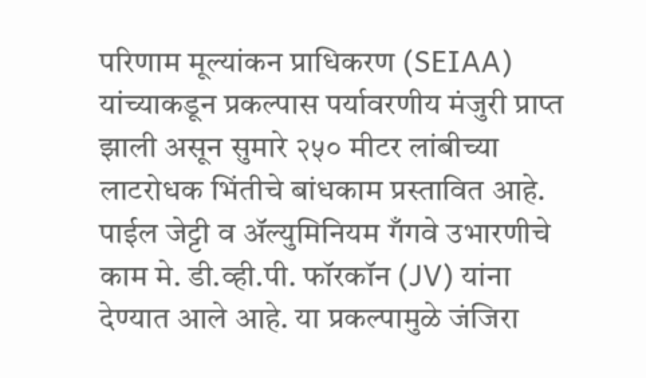परिणाम मूल्यांकन प्राधिकरण (SEIAA) यांच्याकडून प्रकल्पास पर्यावरणीय मंजुरी प्राप्त झाली असून सुमारे २५० मीटर लांबीच्या लाटरोधक भिंतीचे बांधकाम प्रस्तावित आहे. पाईल जेट्टी व ॲल्युमिनियम गँगवे उभारणीचे काम मे. डी.व्ही.पी. फॉरकॉन (JV) यांना देण्यात आले आहे. या प्रकल्पामुळे जंजिरा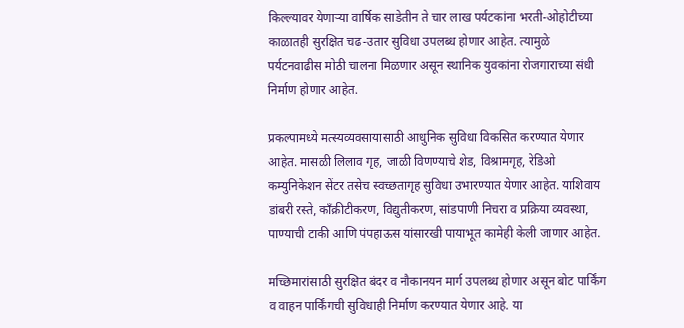किल्ल्यावर येणाऱ्या वार्षिक साडेतीन ते चार लाख पर्यटकांना भरती-ओहोटीच्या काळातही सुरक्षित चढ-उतार सुविधा उपलब्ध होणार आहेत. त्यामुळे पर्यटनवाढीस मोठी चालना मिळणार असून स्थानिक युवकांना रोजगाराच्या संधी निर्माण होणार आहेत.

प्रकल्पामध्ये मत्स्यव्यवसायासाठी आधुनिक सुविधा विकसित करण्यात येणार आहेत. मासळी लिलाव गृह, जाळी विणण्याचे शेड, विश्रामगृह, रेडिओ कम्युनिकेशन सेंटर तसेच स्वच्छतागृह सुविधा उभारण्यात येणार आहेत. याशिवाय डांबरी रस्ते, काँक्रीटीकरण, विद्युतीकरण, सांडपाणी निचरा व प्रक्रिया व्यवस्था, पाण्याची टाकी आणि पंपहाऊस यांसारखी पायाभूत कामेही केली जाणार आहेत.

मच्छिमारांसाठी सुरक्षित बंदर व नौकानयन मार्ग उपलब्ध होणार असून बोट पार्किंग व वाहन पार्किंगची सुविधाही निर्माण करण्यात येणार आहे. या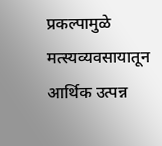प्रकल्पामुळे मत्स्यव्यवसायातून आर्थिक उत्पन्न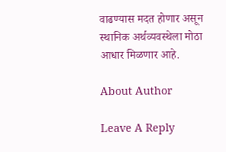वाढण्यास मदत होणार असून स्थानिक अर्थव्यवस्थेला मोठा आधार मिळणार आहे.

About Author

Leave A Reply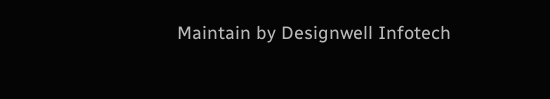Maintain by Designwell Infotech